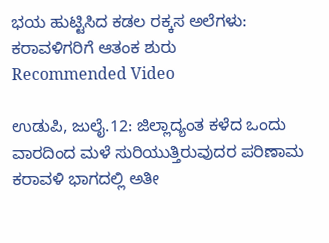ಭಯ ಹುಟ್ಟಿಸಿದ ಕಡಲ ರಕ್ಕಸ ಅಲೆಗಳು: ಕರಾವಳಿಗರಿಗೆ ಆತಂಕ ಶುರು
Recommended Video

ಉಡುಪಿ, ಜುಲೈ.12: ಜಿಲ್ಲಾದ್ಯಂತ ಕಳೆದ ಒಂದು ವಾರದಿಂದ ಮಳೆ ಸುರಿಯುತ್ತಿರುವುದರ ಪರಿಣಾಮ ಕರಾವಳಿ ಭಾಗದಲ್ಲಿ ಅತೀ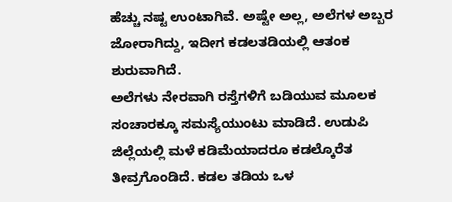ಹೆಚ್ಚು ನಷ್ಟ ಉಂಟಾಗಿವೆ. ಅಷ್ಟೇ ಅಲ್ಲ, ಅಲೆಗಳ ಅಬ್ಬರ ಜೋರಾಗಿದ್ದು, ಇದೀಗ ಕಡಲತಡಿಯಲ್ಲಿ ಆತಂಕ ಶುರುವಾಗಿದೆ.
ಅಲೆಗಳು ನೇರವಾಗಿ ರಸ್ತೆಗಳಿಗೆ ಬಡಿಯುವ ಮೂಲಕ ಸಂಚಾರಕ್ಕೂ ಸಮಸ್ಯೆಯುಂಟು ಮಾಡಿದೆ. ಉಡುಪಿ ಜಿಲ್ಲೆಯಲ್ಲಿ ಮಳೆ ಕಡಿಮೆಯಾದರೂ ಕಡಲ್ಕೊರೆತ ತೀವ್ರಗೊಂಡಿದೆ. ಕಡಲ ತಡಿಯ ಒಳ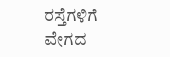ರಸ್ತೆಗಳಿಗೆ ವೇಗದ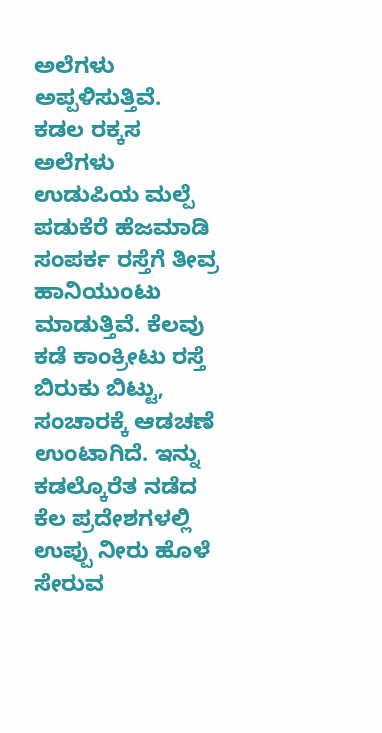ಅಲೆಗಳು ಅಪ್ಪಳಿಸುತ್ತಿವೆ.
ಕಡಲ ರಕ್ಕಸ ಅಲೆಗಳು ಉಡುಪಿಯ ಮಲ್ಪೆ ಪಡುಕೆರೆ ಹೆಜಮಾಡಿ ಸಂಪರ್ಕ ರಸ್ತೆಗೆ ತೀವ್ರ ಹಾನಿಯುಂಟು ಮಾಡುತ್ತಿವೆ. ಕೆಲವು ಕಡೆ ಕಾಂಕ್ರೀಟು ರಸ್ತೆ ಬಿರುಕು ಬಿಟ್ಟು, ಸಂಚಾರಕ್ಕೆ ಆಡಚಣೆ ಉಂಟಾಗಿದೆ. ಇನ್ನು ಕಡಲ್ಕೊರೆತ ನಡೆದ ಕೆಲ ಪ್ರದೇಶಗಳಲ್ಲಿ ಉಪ್ಪು ನೀರು ಹೊಳೆ ಸೇರುವ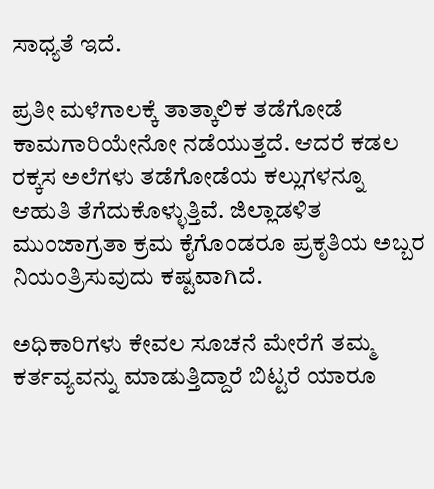ಸಾಧ್ಯತೆ ಇದೆ.

ಪ್ರತೀ ಮಳೆಗಾಲಕ್ಕೆ ತಾತ್ಕಾಲಿಕ ತಡೆಗೋಡೆ ಕಾಮಗಾರಿಯೇನೋ ನಡೆಯುತ್ತದೆ. ಆದರೆ ಕಡಲ ರಕ್ಕಸ ಅಲೆಗಳು ತಡೆಗೋಡೆಯ ಕಲ್ಲುಗಳನ್ನೂ ಆಹುತಿ ತೆಗೆದುಕೊಳ್ಳುತ್ತಿವೆ. ಜಿಲ್ಲಾಡಳಿತ ಮುಂಜಾಗ್ರತಾ ಕ್ರಮ ಕೈಗೊಂಡರೂ ಪ್ರಕೃತಿಯ ಅಬ್ಬರ ನಿಯಂತ್ರಿಸುವುದು ಕಷ್ಟವಾಗಿದೆ.

ಅಧಿಕಾರಿಗಳು ಕೇವಲ ಸೂಚನೆ ಮೇರೆಗೆ ತಮ್ಮ ಕರ್ತವ್ಯವನ್ನು ಮಾಡುತ್ತಿದ್ದಾರೆ ಬಿಟ್ಟರೆ ಯಾರೂ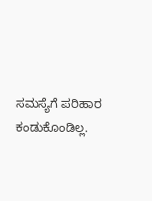ಸಮಸ್ಯೆಗೆ ಪರಿಹಾರ ಕಂಡುಕೊಂಡಿಲ್ಲ.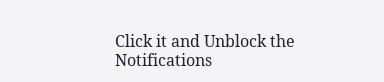Click it and Unblock the Notifications